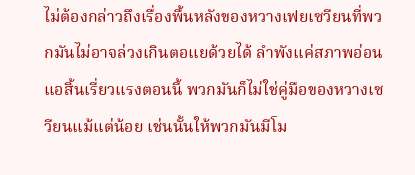ไม่ต้องกล่าวถึงเรื่องพื้นหลังของหวางเฟยเซวียนที่พวกมันไม่อาจล่วงเกินตอแยด้วยได้ ลำพังแค่สภาพอ่อนแอสิ้นเรี่ยวแรงตอนนี้ พวกมันก็ไม่ใช่คู่มือของหวางเซวียนแม้แต่น้อย เช่นนั้นให้พวกมันมีโม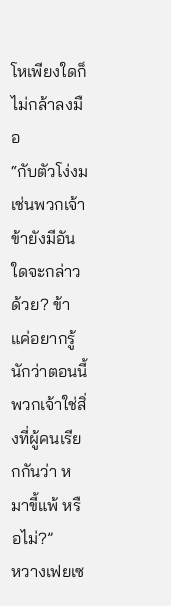โหเพียงใดก็ไม่กล้าลงมือ
“กับตัวโง่งมเช่นพวกเจ้า ข้ายังมีอันใดจะกล่าวด้วย? ข้าแค่อยากรู้นักว่าตอนนี้พวกเจ้าใช่สิ่งที่ผู้คนเรียกกันว่า หมาขี้แพ้ หรือไม่?”
หวางเฟยเซ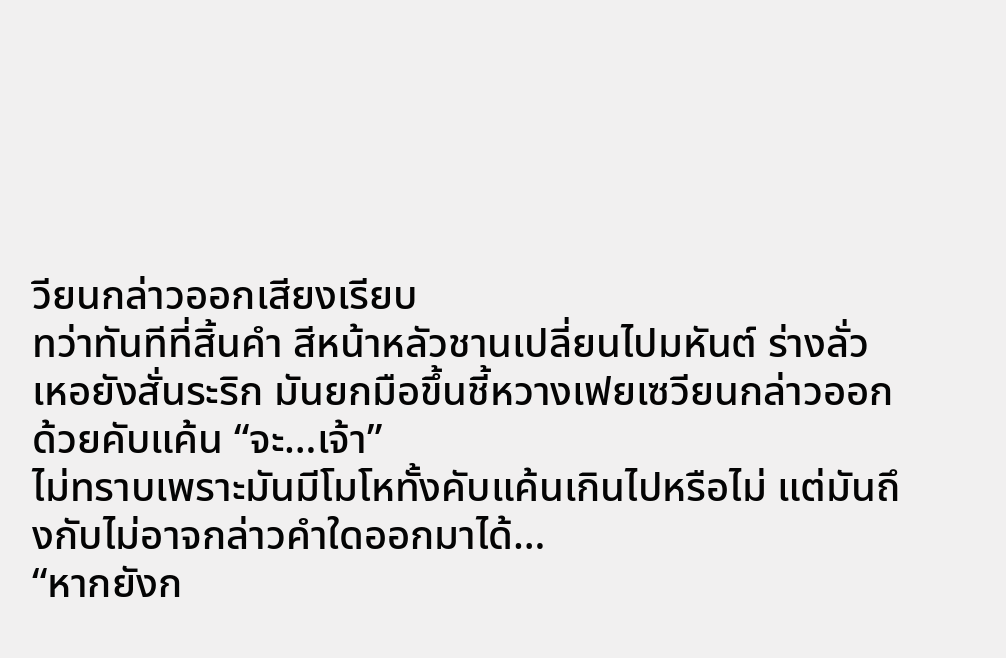วียนกล่าวออกเสียงเรียบ
ทว่าทันทีที่สิ้นคำ สีหน้าหลัวชานเปลี่ยนไปมหันต์ ร่างลั่วเหอยังสั่นระริก มันยกมือขึ้นชี้หวางเฟยเซวียนกล่าวออกด้วยคับแค้น “จะ…เจ้า”
ไม่ทราบเพราะมันมีโมโหทั้งคับแค้นเกินไปหรือไม่ แต่มันถึงกับไม่อาจกล่าวคำใดออกมาได้…
“หากยังก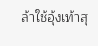ล้าใช้อุ้งเท้าสุ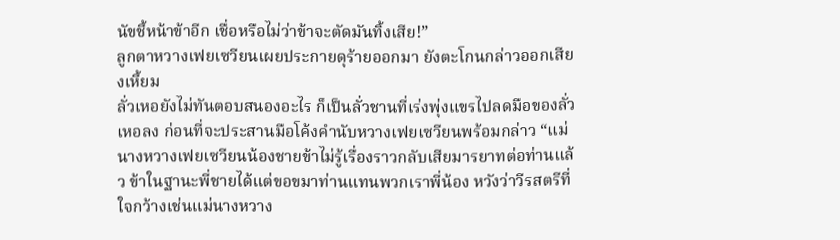นัขชี้หน้าข้าอีก เชื่อหรือไม่ว่าข้าจะตัดมันทิ้งเสีย!”
ลูกตาหวางเฟยเซวียนเผยประกายดุร้ายออกมา ยังตะโกนกล่าวออกเสียงเหี้ยม
ลั่วเหอยังไม่ทันตอบสนองอะไร ก็เป็นลั่วชานที่เร่งพุ่งแขรไปลดมือของลั่วเหอลง ก่อนที่จะประสานมือโค้งคำนับหวางเฟยเซวียนพร้อมกล่าว “แม่นางหวางเฟยเซวียนน้องชายข้าไม่รู้เรื่องราวกลับเสียมารยาทต่อท่านแล้ว ข้าในฐานะพี่ชายได้แต่ขอขมาท่านแทนพวกเราพี่น้อง หวังว่าวีรสตรีที่ใจกว้างเช่นแม่นางหวาง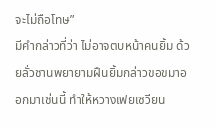จะไม่ถือโทษ”
มีคำกล่าวที่ว่า ไม่อาจตบหน้าคนยิ้ม ด้วยลั่วชานพยายามฝืนยิ้มกล่าวขอขมาออกมาเช่นนี้ ทำให้หวางเฟยเซวียน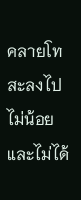คลายโทสะลงไปไม่น้อย และไม่ได้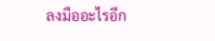ลงมืออะไรอีก